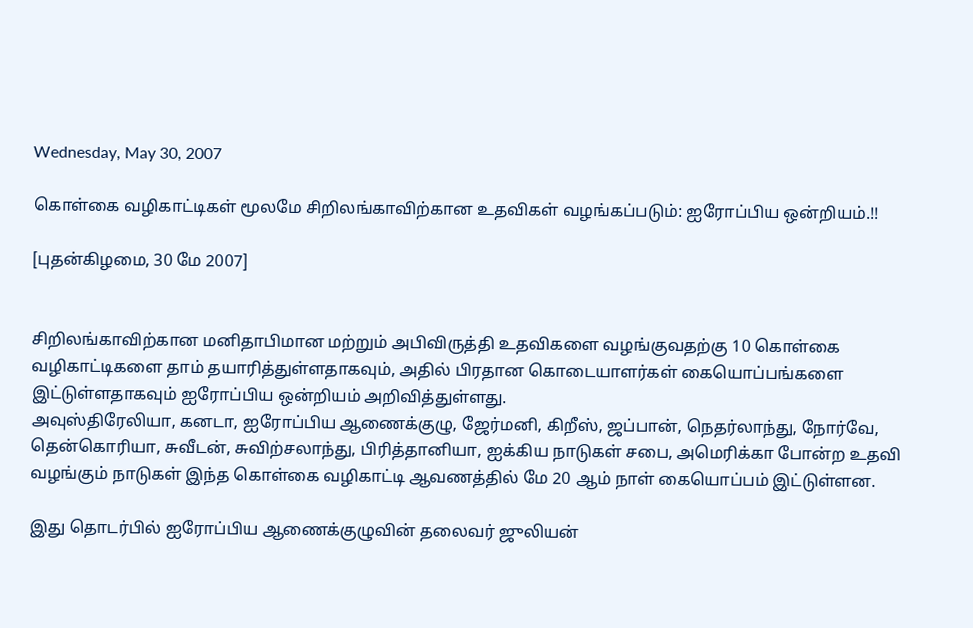Wednesday, May 30, 2007

கொள்கை வழிகாட்டிகள் மூலமே சிறிலங்காவிற்கான உதவிகள் வழங்கப்படும்: ஐரோப்பிய ஒன்றியம்.!!

[புதன்கிழமை, 30 மே 2007]


சிறிலங்காவிற்கான மனிதாபிமான மற்றும் அபிவிருத்தி உதவிகளை வழங்குவதற்கு 10 கொள்கை வழிகாட்டிகளை தாம் தயாரித்துள்ளதாகவும், அதில் பிரதான கொடையாளர்கள் கையொப்பங்களை இட்டுள்ளதாகவும் ஐரோப்பிய ஒன்றியம் அறிவித்துள்ளது.
அவுஸ்திரேலியா, கனடா, ஐரோப்பிய ஆணைக்குழு, ஜேர்மனி, கிறீஸ், ஜப்பான், நெதர்லாந்து, நோர்வே, தென்கொரியா, சுவீடன், சுவிற்சலாந்து, பிரித்தானியா, ஐக்கிய நாடுகள் சபை, அமெரிக்கா போன்ற உதவி வழங்கும் நாடுகள் இந்த கொள்கை வழிகாட்டி ஆவணத்தில் மே 20 ஆம் நாள் கையொப்பம் இட்டுள்ளன.

இது தொடர்பில் ஐரோப்பிய ஆணைக்குழுவின் தலைவர் ஜுலியன்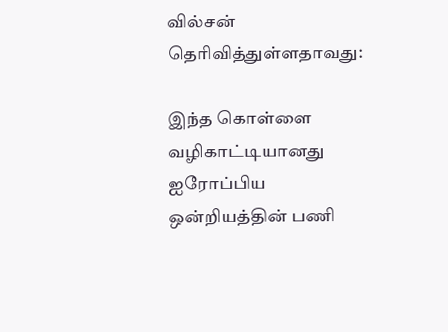வில்சன் தெரிவித்துள்ளதாவது:

இந்த கொள்ளை வழிகாட்டியானது ஐரோப்பிய ஒன்றியத்தின் பணி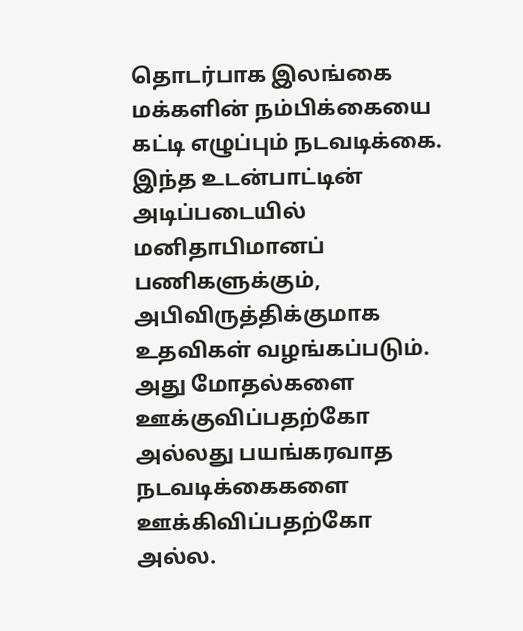தொடர்பாக இலங்கை மக்களின் நம்பிக்கையை கட்டி எழுப்பும் நடவடிக்கை. இந்த உடன்பாட்டின் அடிப்படையில் மனிதாபிமானப் பணிகளுக்கும், அபிவிருத்திக்குமாக உதவிகள் வழங்கப்படும். அது மோதல்களை ஊக்குவிப்பதற்கோ அல்லது பயங்கரவாத நடவடிக்கைகளை ஊக்கிவிப்பதற்கோ அல்ல.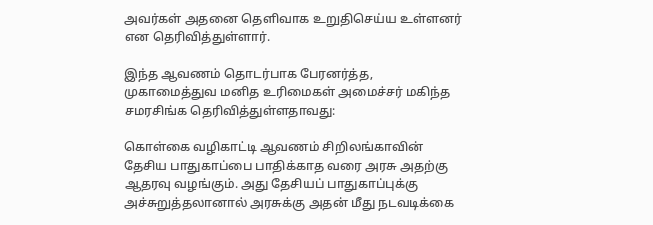அவர்கள் அதனை தெளிவாக உறுதிசெய்ய உள்ளனர் என தெரிவித்துள்ளார்.

இந்த ஆவணம் தொடர்பாக பேரனர்த்த, முகாமைத்துவ மனித உரிமைகள் அமைச்சர் மகிந்த சமரசிங்க தெரிவித்துள்ளதாவது:

கொள்கை வழிகாட்டி ஆவணம் சிறிலங்காவின் தேசிய பாதுகாப்பை பாதிக்காத வரை அரசு அதற்கு ஆதரவு வழங்கும். அது தேசியப் பாதுகாப்புக்கு அச்சுறுத்தலானால் அரசுக்கு அதன் மீது நடவடிக்கை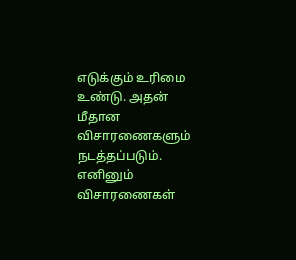எடுக்கும் உரிமை உண்டு. அதன் மீதான விசாரணைகளும் நடத்தப்படும். எனினும் விசாரணைகள்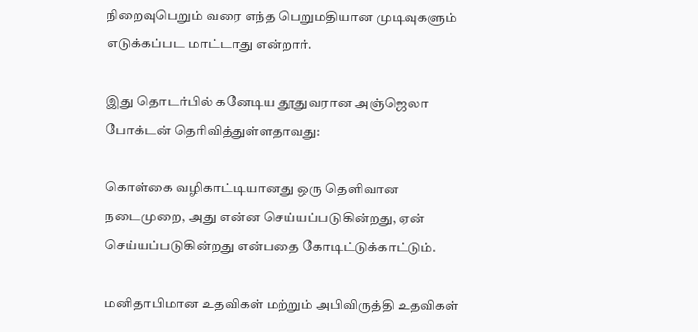நிறைவுபெறும் வரை எந்த பெறுமதியான முடிவுகளும் எடுக்கப்பட மாட்டாது என்றார்.

இது தொடர்பில் கனேடிய தூதுவரான அஞ்ஜெலா போக்டன் தெரிவித்துள்ளதாவது:

கொள்கை வழிகாட்டியானது ஒரு தெளிவான நடைமுறை, அது என்ன செய்யப்படுகின்றது, ஏன் செய்யப்படுகின்றது என்பதை கோடிட்டுக்காட்டும்.

மனிதாபிமான உதவிகள் மற்றும் அபிவிருத்தி உதவிகள்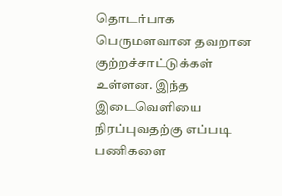தொடர்பாக பெருமளவான தவறான குற்றச்சாட்டுக்கள் உள்ளன. இந்த இடைவெளியை நிரப்புவதற்கு எப்படி பணிகளை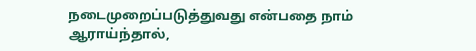நடைமுறைப்படுத்துவது என்பதை நாம் ஆராய்ந்தால்,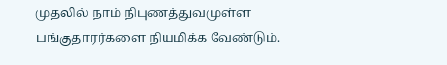முதலில் நாம் நிபுணத்துவமுள்ள பங்குதாரர்களை நியமிக்க வேண்டும்.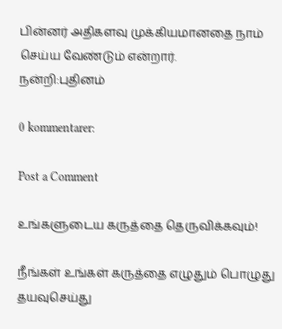பின்னர் அதிகளவு முக்கியமானதை நாம் செய்ய வேண்டும் என்றார்.
நன்றி:புதினம்

0 kommentarer:

Post a Comment

உங்களுடைய கருத்தை தெருவிக்கவும்!

நீங்கள் உங்கள் கருத்தை எழுதும் பொழுது தயவுசெய்து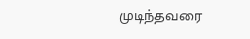முடிந்தவரை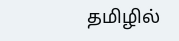தமிழில்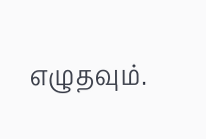எழுதவும்.